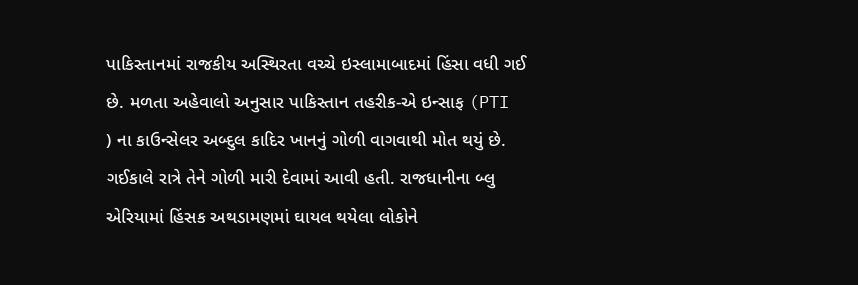પાકિસ્તાનમાં રાજકીય અસ્થિરતા વચ્ચે ઇસ્લામાબાદમાં હિંસા વધી ગઈ છે. મળતા અહેવાલો અનુસાર પાકિસ્તાન તહરીક-એ ઇન્સાફ (PTI ) ના કાઉન્સેલર અબ્દુલ કાદિર ખાનનું ગોળી વાગવાથી મોત થયું છે. ગઈકાલે રાત્રે તેને ગોળી મારી દેવામાં આવી હતી. રાજધાનીના બ્લુ એરિયામાં હિંસક અથડામણમાં ઘાયલ થયેલા લોકોને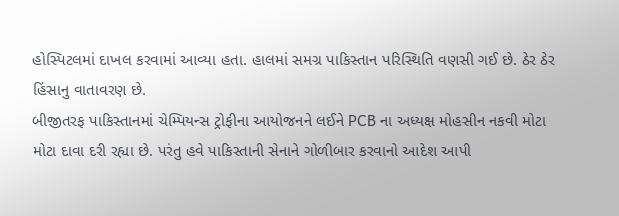હોસ્પિટલમાં દાખલ કરવામાં આવ્યા હતા. હાલમાં સમગ્ર પાકિસ્તાન પરિસ્થિતિ વણસી ગઈ છે. ઠેર ઠેર હિંસાનુ વાતાવરણ છે.
બીજીતરફ પાકિસ્તાનમાં ચેમ્પિયન્સ ટ્રોફીના આયોજનને લઈને PCB ના અધ્યક્ષ મોહસીન નકવી મોટા મોટા દાવા દરી રહ્યા છે. પરંતુ હવે પાકિસ્તાની સેનાને ગોળીબાર કરવાનો આદેશ આપી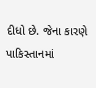દીધો છે. જેના કારણે પાકિસ્તાનમાં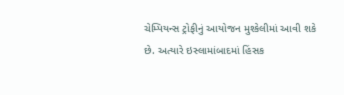ચેમ્પિયન્સ ટ્રોફીનું આયોજન મુશ્કેલીમાં આવી શકે છે. અત્યારે ઇસ્લામાંબાદમાં હિંસક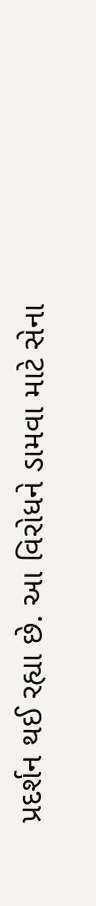પ્રદર્શન થઈ રહ્યા છે. આ વિરોધને ડામવા માટે સેના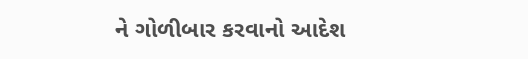ને ગોળીબાર કરવાનો આદેશ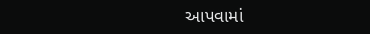આપવામાં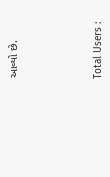આવ્યો છે.





Total Users :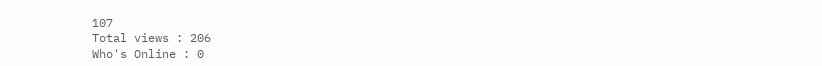107
Total views : 206
Who's Online : 0